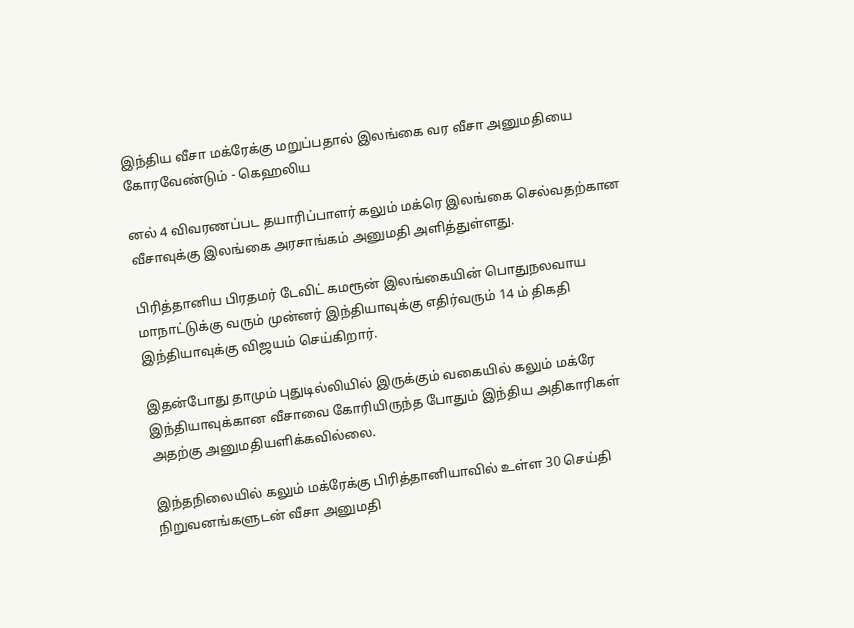இந்திய வீசா மக்ரேக்கு மறுப்பதால் இலங்கை வர வீசா அனுமதியை கோரவேண்டும் - கெஹலிய

னல் 4 விவரணப்பட தயாரிப்பாளர் கலும் மக்ரெ இலங்கை செல்வதற்கான வீசாவுக்கு இலங்கை அரசாங்கம் அனுமதி அளித்துள்ளது.

பிரித்தானிய பிரதமர் டேவிட் கமரூன் இலங்கையின் பொதுநலவாய மாநாட்டுக்கு வரும் முன்னர் இந்தியாவுக்கு எதிர்வரும் 14 ம் திகதி இந்தியாவுக்கு விஜயம் செய்கிறார்.

இதன்போது தாமும் புதுடில்லியில் இருக்கும் வகையில் கலும் மக்ரே இந்தியாவுக்கான வீசாவை கோரியிருந்த போதும் இந்திய அதிகாரிகள் அதற்கு அனுமதியளிக்கவில்லை.

இந்தநிலையில் கலும் மக்ரேக்கு பிரித்தானியாவில் உள்ள 30 செய்தி நிறுவனங்களுடன் வீசா அனுமதி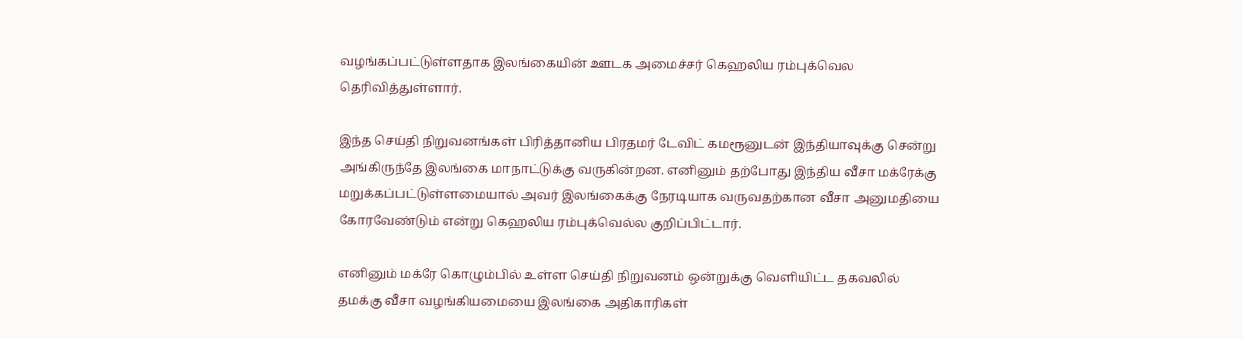வழங்கப்பட்டுள்ளதாக இலங்கையின் ஊடக அமைச்சர் கெஹலிய ரம்புக்வெல தெரிவித்துள்ளார்.

இந்த செய்தி நிறுவனங்கள் பிரித்தானிய பிரதமர் டேவிட் கமரூனுடன் இந்தியாவுக்கு சென்று அங்கிருந்தே இலங்கை மாநாட்டுக்கு வருகின்றன. எனினும் தற்போது இந்திய வீசா மக்ரேக்கு மறுக்கப்பட்டுள்ளமையால் அவர் இலங்கைக்கு நேரடியாக வருவதற்கான வீசா அனுமதியை கோரவேண்டும் என்று கெஹலிய ரம்புக்வெல்ல குறிப்பிட்டார்.

எனினும் மக்ரே கொழும்பில் உள்ள செய்தி நிறுவனம் ஒன்றுக்கு வெளியிட்ட தகவலில் தமக்கு வீசா வழங்கியமையை இலங்கை அதிகாரிகள்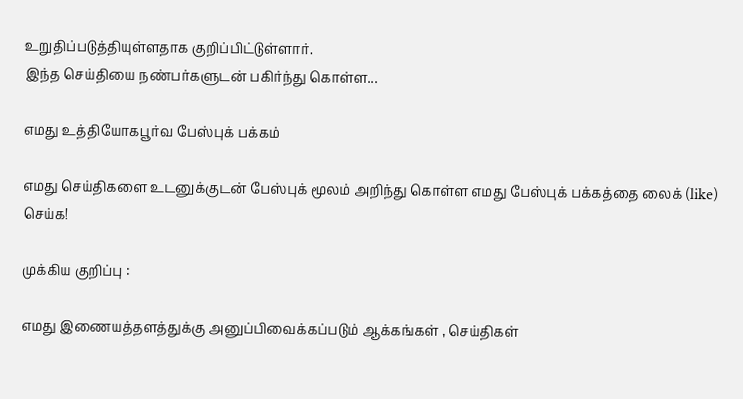உறுதிப்படுத்தியுள்ளதாக குறிப்பிட்டுள்ளார்.
இந்த செய்தியை நண்பர்களுடன் பகிர்ந்து கொள்ள...

எமது உத்தியோகபூர்வ பேஸ்புக் பக்கம்

எமது செய்திகளை உடனுக்குடன் பேஸ்புக் மூலம் அறிந்து கொள்ள எமது பேஸ்புக் பக்கத்தை லைக் (like) செய்க!

முக்கிய குறிப்பு :

எமது இணையத்தளத்துக்கு அனுப்பிவைக்கப்படும் ஆக்கங்கள் , செய்திகள்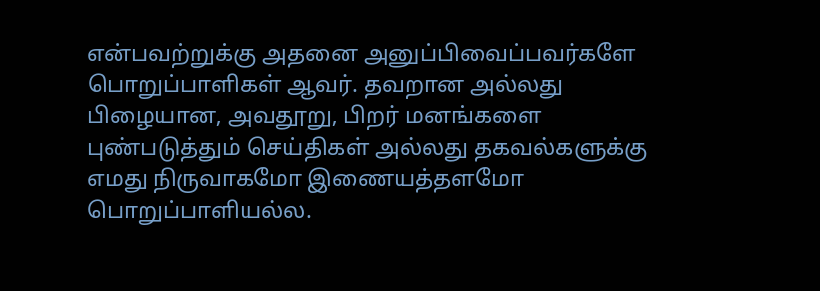என்பவற்றுக்கு அதனை அனுப்பிவைப்பவர்களே பொறுப்பாளிகள் ஆவர். தவறான அல்லது பிழையான, அவதூறு, பிறர் மனங்களை புண்படுத்தும் செய்திகள் அல்லது தகவல்களுக்கு எமது நிருவாகமோ இணையத்தளமோ பொறுப்பாளியல்ல.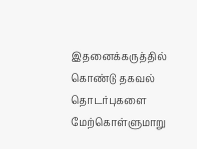இதனைக்கருத்தில் கொண்டு தகவல் தொடர்புகளை மேற்கொள்ளுமாறு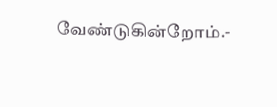வேண்டுகின்றோம்.-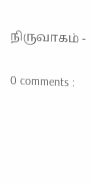நிருவாகம் -

0 comments :